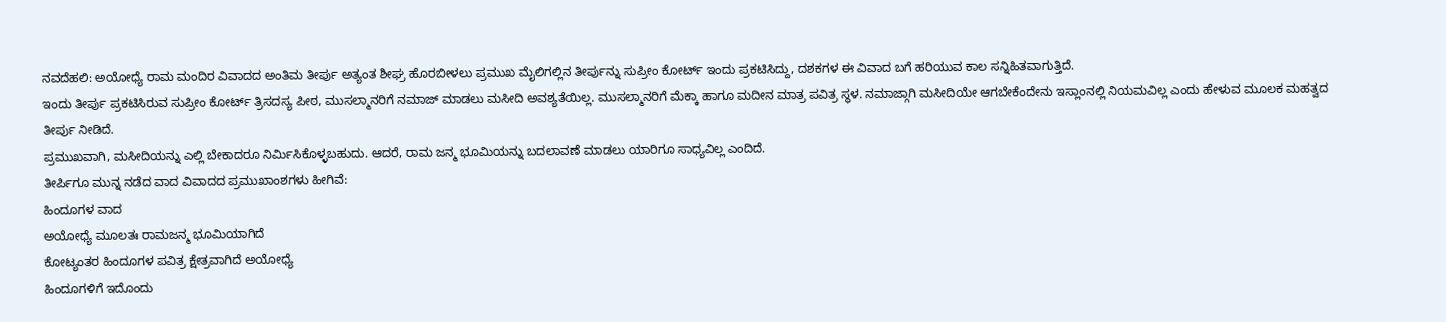ನವದೆಹಲಿ: ಅಯೋಧ್ಯೆ ರಾಮ ಮಂದಿರ ವಿವಾದದ ಅಂತಿಮ ತೀರ್ಪು ಅತ್ಯಂತ ಶೀಘ್ರ ಹೊರಬೀಳಲು ಪ್ರಮುಖ ಮೈಲಿಗಲ್ಲಿನ ತೀರ್ಪುನ್ನು ಸುಪ್ರೀಂ ಕೋರ್ಟ್ ಇಂದು ಪ್ರಕಟಿಸಿದ್ದು, ದಶಕಗಳ ಈ ವಿವಾದ ಬಗೆ ಹರಿಯುವ ಕಾಲ ಸನ್ನಿಹಿತವಾಗುತ್ತಿದೆ.
ಇಂದು ತೀರ್ಪು ಪ್ರಕಟಿಸಿರುವ ಸುಪ್ರೀಂ ಕೋರ್ಟ್ ತ್ರಿಸದಸ್ಯ ಪೀಠ, ಮುಸಲ್ಮಾನರಿಗೆ ನಮಾಜ್ ಮಾಡಲು ಮಸೀದಿ ಅವಶ್ಯತೆಯಿಲ್ಲ. ಮುಸಲ್ಮಾನರಿಗೆ ಮೆಕ್ಕಾ ಹಾಗೂ ಮದೀನ ಮಾತ್ರ ಪವಿತ್ರ ಸ್ಥಳ. ನಮಾಜ್ಗಾಗಿ ಮಸೀದಿಯೇ ಆಗಬೇಕೆಂದೇನು ಇಸ್ಲಾಂನಲ್ಲಿ ನಿಯಮವಿಲ್ಲ ಎಂದು ಹೇಳುವ ಮೂಲಕ ಮಹತ್ವದ ತೀರ್ಪು ನೀಡಿದೆ.
ಪ್ರಮುಖವಾಗಿ, ಮಸೀದಿಯನ್ನು ಎಲ್ಲಿ ಬೇಕಾದರೂ ನಿರ್ಮಿಸಿಕೊಳ್ಳಬಹುದು. ಆದರೆ, ರಾಮ ಜನ್ಮ ಭೂಮಿಯನ್ನು ಬದಲಾವಣೆ ಮಾಡಲು ಯಾರಿಗೂ ಸಾಧ್ಯವಿಲ್ಲ ಎಂದಿದೆ.
ತೀರ್ಪಿಗೂ ಮುನ್ನ ನಡೆದ ವಾದ ವಿವಾದದ ಪ್ರಮುಖಾಂಶಗಳು ಹೀಗಿವೆ:
ಹಿಂದೂಗಳ ವಾದ
ಅಯೋಧ್ಯೆ ಮೂಲತಃ ರಾಮಜನ್ಮ ಭೂಮಿಯಾಗಿದೆ
ಕೋಟ್ಯಂತರ ಹಿಂದೂಗಳ ಪವಿತ್ರ ಕ್ಷೇತ್ರವಾಗಿದೆ ಅಯೋಧ್ಯೆ
ಹಿಂದೂಗಳಿಗೆ ಇದೊಂದು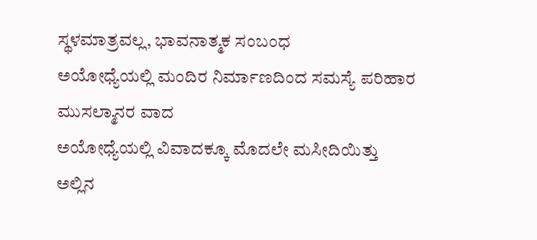ಸ್ಥಳಮಾತ್ರವಲ್ಲ, ಭಾವನಾತ್ಮಕ ಸಂಬಂಧ
ಅಯೋಧ್ಯೆಯಲ್ಲಿ ಮಂದಿರ ನಿರ್ಮಾಣದಿಂದ ಸಮಸ್ಯೆ ಪರಿಹಾರ
ಮುಸಲ್ಮಾನರ ವಾದ
ಅಯೋಧ್ಯೆಯಲ್ಲಿ ವಿವಾದಕ್ಕೂ ಮೊದಲೇ ಮಸೀದಿಯಿತ್ತು
ಅಲ್ಲಿನ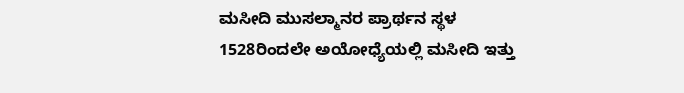ಮಸೀದಿ ಮುಸಲ್ಮಾನರ ಪ್ರಾರ್ಥನ ಸ್ಥಳ
1528ರಿಂದಲೇ ಅಯೋಧ್ಯೆಯಲ್ಲಿ ಮಸೀದಿ ಇತ್ತು